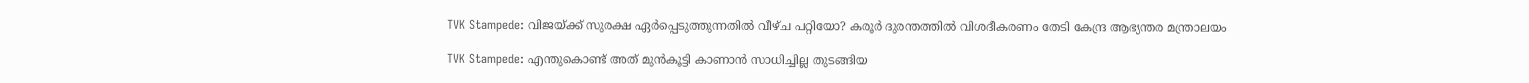TVK Stampede: വിജയ്ക്ക് സുരക്ഷ ഏർപ്പെടുത്തുന്നതിൽ വീഴ്ച പറ്റിയോ? കരൂർ ദുരന്തത്തിൽ വിശദീകരണം തേടി കേന്ദ്ര ആഭ്യന്തര മന്ത്രാലയം

TVK Stampede: എന്തുകൊണ്ട് അത് മുൻകൂട്ടി കാണാൻ സാധിച്ചില്ല തുടങ്ങിയ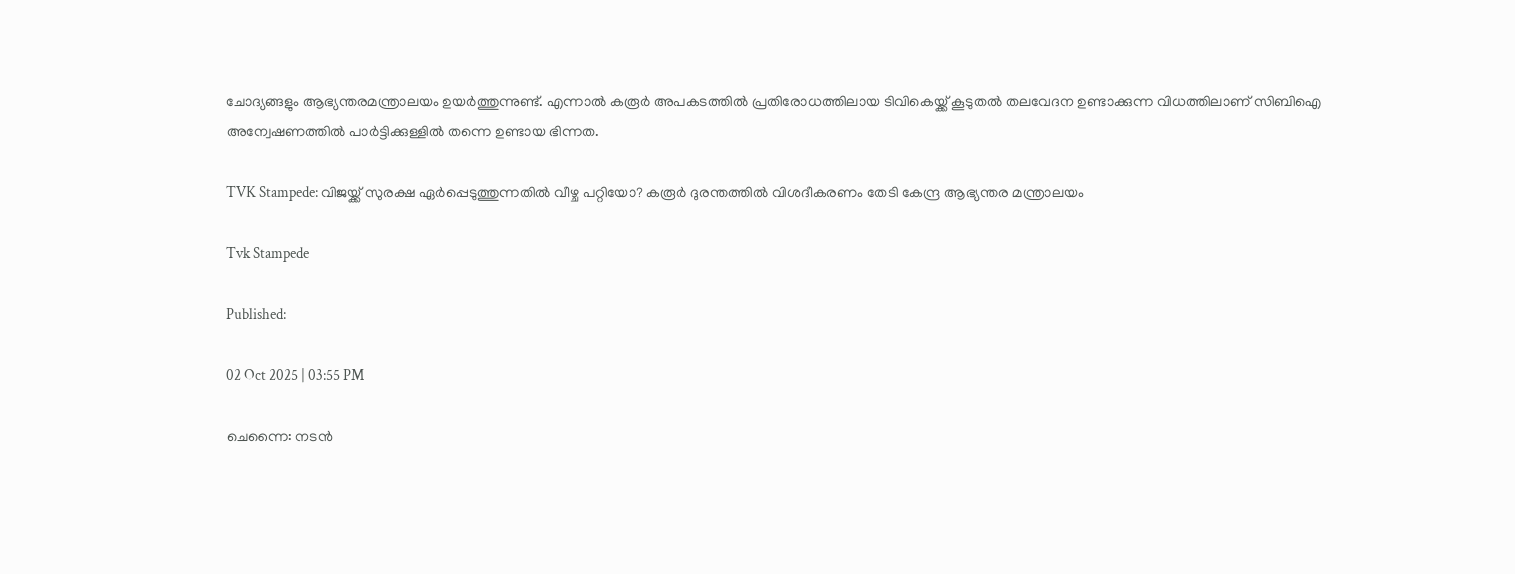ചോദ്യങ്ങളും ആഭ്യന്തരമന്ത്രാലയം ഉയർത്തുന്നുണ്ട്. എന്നാൽ കരൂർ അപകടത്തിൽ പ്രതിരോധത്തിലായ ടിവികെയ്ക്ക് കൂടുതൽ തലവേദന ഉണ്ടാക്കുന്ന വിധത്തിലാണ് സിബിഐ അന്വേഷണത്തിൽ പാർട്ടിക്കുള്ളിൽ തന്നെ ഉണ്ടായ ഭിന്നത.

TVK Stampede: വിജയ്ക്ക് സുരക്ഷ ഏർപ്പെടുത്തുന്നതിൽ വീഴ്ച പറ്റിയോ? കരൂർ ദുരന്തത്തിൽ വിശദീകരണം തേടി കേന്ദ്ര ആഭ്യന്തര മന്ത്രാലയം

Tvk Stampede

Published:

02 Oct 2025 | 03:55 PM

ചെന്നൈ: നടൻ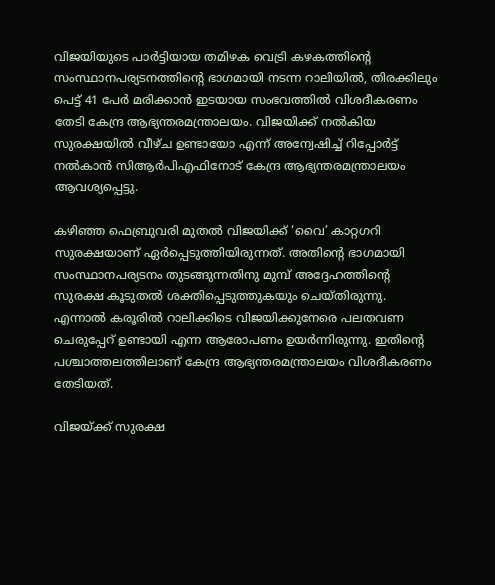വിജയിയുടെ പാർട്ടിയായ തമിഴക വെട്രി കഴകത്തിന്റെ സംസ്ഥാനപര്യടനത്തിന്റെ ഭാഗമായി നടന്ന റാലിയിൽ, തിരക്കിലും പെട്ട് 41 പേർ മരിക്കാൻ ഇടയായ സംഭവത്തിൽ വിശദീകരണം തേടി കേന്ദ്ര ആഭ്യന്തരമന്ത്രാലയം. വിജയിക്ക് നൽകിയ സുരക്ഷയിൽ വീഴ്ച ഉണ്ടായോ എന്ന് അന്വേഷിച്ച് റിപ്പോർട്ട് നൽകാൻ സിആർപിഎഫിനോട് കേന്ദ്ര ആഭ്യന്തരമന്ത്രാലയം ആവശ്യപ്പെട്ടു.

കഴിഞ്ഞ ഫെബ്രുവരി മുതൽ വിജയിക്ക് ‘വൈ’ കാറ്റഗറി സുരക്ഷയാണ് ഏർപ്പെടുത്തിയിരുന്നത്. അതിന്റെ ഭാഗമായി സംസ്ഥാനപര്യടനം തുടങ്ങുന്നതിനു മുമ്പ് അദ്ദേഹത്തിന്റെ സുരക്ഷ കൂടുതൽ ശക്തിപ്പെടുത്തുകയും ചെയ്തിരുന്നു. എന്നാൽ കരൂരിൽ റാലിക്കിടെ വിജയിക്കുനേരെ പലതവണ ചെരുപ്പേറ് ഉണ്ടായി എന്ന ആരോപണം ഉയർന്നിരുന്നു. ഇതിന്റെ പശ്ചാത്തലത്തിലാണ് കേന്ദ്ര ആഭ്യന്തരമന്ത്രാലയം വിശദീകരണം തേടിയത്.

വിജയ്ക്ക് സുരക്ഷ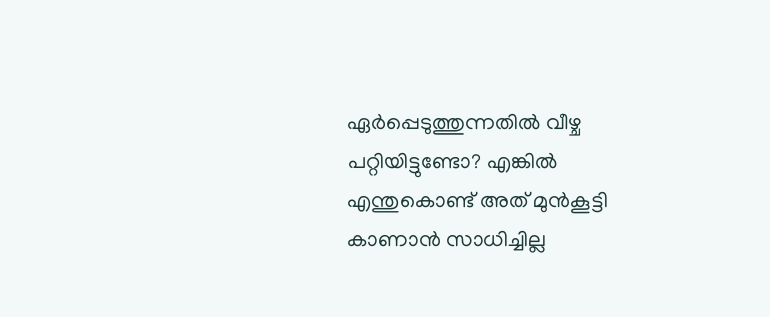ഏർപ്പെടുത്തുന്നതിൽ വീഴ്ച പറ്റിയിട്ടുണ്ടോ? എങ്കിൽ എന്തുകൊണ്ട് അത് മുൻകൂട്ടി കാണാൻ സാധിച്ചില്ല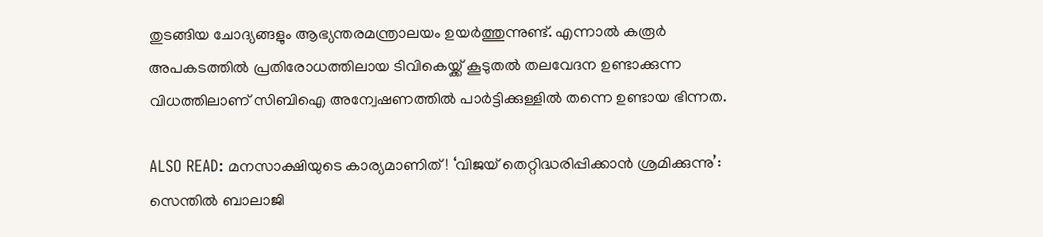തുടങ്ങിയ ചോദ്യങ്ങളും ആഭ്യന്തരമന്ത്രാലയം ഉയർത്തുന്നുണ്ട്. എന്നാൽ കരൂർ അപകടത്തിൽ പ്രതിരോധത്തിലായ ടിവികെയ്ക്ക് കൂടുതൽ തലവേദന ഉണ്ടാക്കുന്ന വിധത്തിലാണ് സിബിഐ അന്വേഷണത്തിൽ പാർട്ടിക്കുള്ളിൽ തന്നെ ഉണ്ടായ ഭിന്നത.

ALSO READ: മനസാക്ഷിയുടെ കാര്യമാണിത്! ‘വിജയ് തെറ്റിദ്ധരിപ്പിക്കാൻ ശ്രമിക്കുന്നു’: സെന്തിൽ ബാലാജി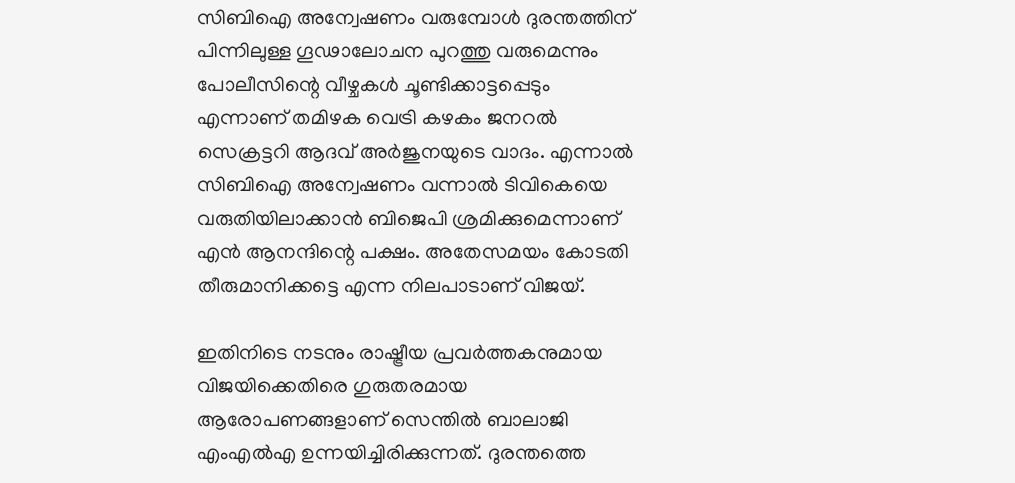സിബിഐ അന്വേഷണം വരുമ്പോൾ ദുരന്തത്തിന് പിന്നിലുള്ള ഗൂഢാലോചന പുറത്തു വരുമെന്നും പോലീസിന്റെ വീഴ്ചകൾ ചൂണ്ടിക്കാട്ടപ്പെടും എന്നാണ് തമിഴക വെട്രി കഴകം ജനറൽ സെക്രട്ടറി ആദവ് അർജുനയുടെ വാദം. എന്നാൽ സിബിഐ അന്വേഷണം വന്നാൽ ടിവികെയെ വരുതിയിലാക്കാൻ ബിജെപി ശ്രമിക്കുമെന്നാണ് എൻ ആനന്ദിന്റെ പക്ഷം. അതേസമയം കോടതി തീരുമാനിക്കട്ടെ എന്ന നിലപാടാണ് വിജയ്.

ഇതിനിടെ നടനും രാഷ്ട്രീയ പ്രവർത്തകനുമായ വിജയിക്കെതിരെ ഗുരുതരമായ ആരോപണങ്ങളാണ് സെന്തിൽ ബാലാജി എംഎൽഎ ഉന്നയിച്ചിരിക്കുന്നത്. ദുരന്തത്തെ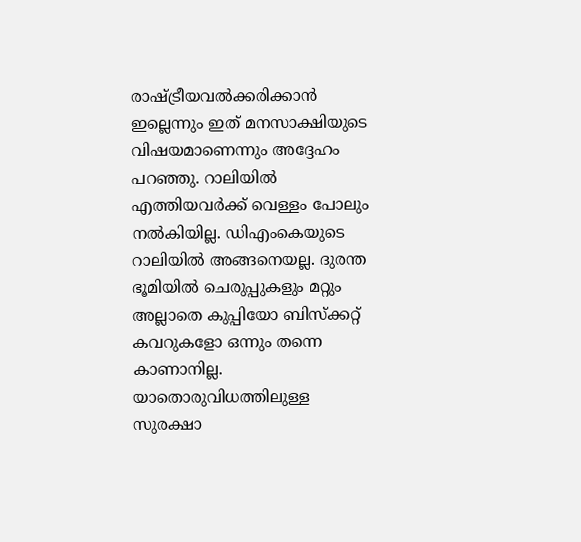രാഷ്ട്രീയവൽക്കരിക്കാൻ ഇല്ലെന്നും ഇത് മനസാക്ഷിയുടെ വിഷയമാണെന്നും അദ്ദേഹം പറഞ്ഞു. റാലിയിൽ എത്തിയവർക്ക് വെള്ളം പോലും നൽകിയില്ല. ഡിഎംകെയുടെ റാലിയിൽ അങ്ങനെയല്ല. ദുരന്ത ഭൂമിയിൽ ചെരുപ്പുകളും മറ്റും അല്ലാതെ കുപ്പിയോ ബിസ്ക്കറ്റ് കവറുകളോ ഒന്നും തന്നെ കാണാനില്ല. യാതൊരുവിധത്തിലുള്ള സുരക്ഷാ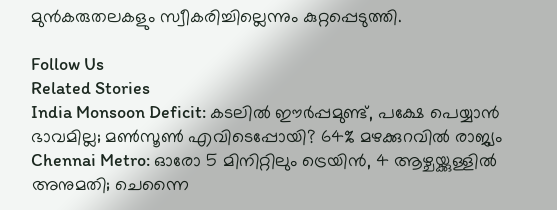മുൻകരുതലകളും സ്വീകരിച്ചില്ലെന്നും കുറ്റപ്പെടുത്തി.

Follow Us
Related Stories
India Monsoon Deficit: കടലിൽ ഈർപ്പമുണ്ട്, പക്ഷേ പെയ്യാൻ ഭാവമില്ല; മൺസൂൺ എവിടെപ്പോയി? 64% മഴക്കുറവിൽ രാജ്യം
Chennai Metro: ഓരോ 5 മിനിറ്റിലും ട്രെയിൻ, 4 ആഴ്ചയ്ക്കുള്ളിൽ അനുമതി; ചെന്നൈ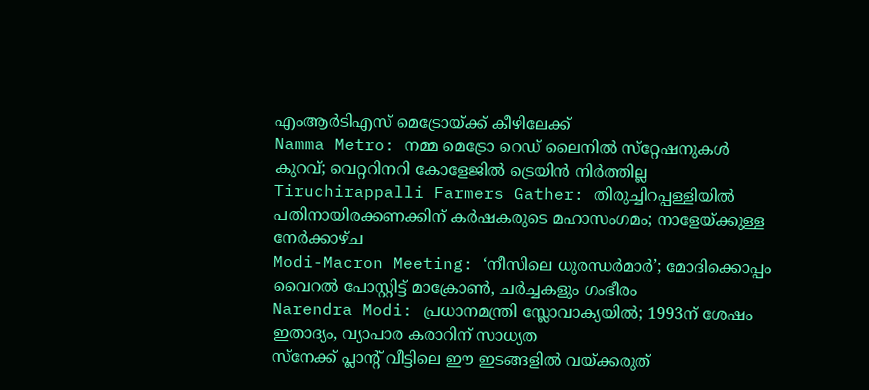എംആർടിഎസ് മെട്രോയ്ക്ക് കീഴിലേക്ക്
Namma Metro: നമ്മ മെട്രോ റെഡ് ലൈനില്‍ സ്‌റ്റേഷനുകള്‍ കുറവ്; വെറ്ററിനറി കോളേജില്‍ ട്രെയിന്‍ നിര്‍ത്തില്ല
Tiruchirappalli Farmers Gather: തിരുച്ചിറപ്പള്ളിയിൽ പതിനായിരക്കണക്കിന് കർഷകരുടെ മഹാസംഗമം; നാളേയ്ക്കുള്ള നേർക്കാഴ്ച
Modi-Macron Meeting: ‘നീസിലെ ധുരന്ധര്‍മാര്‍’; മോദിക്കൊപ്പം വൈറല്‍ പോസ്റ്റിട്ട് മാക്രോണ്‍, ചര്‍ച്ചകളും ഗംഭീരം
Narendra Modi: പ്രധാനമന്ത്രി സ്ലോവാക്യയില്‍; 1993ന് ശേഷം ഇതാദ്യം, വ്യാപാര കരാറിന് സാധ്യത
സ്നേക്ക് പ്ലാന്റ് വീട്ടിലെ ഈ ഇടങ്ങളിൽ വയ്ക്കരുത്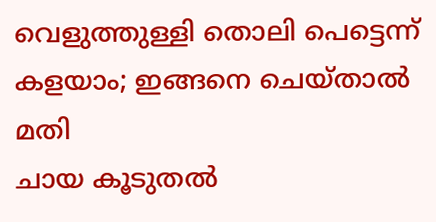വെളുത്തുള്ളി തൊലി പെട്ടെന്ന് കളയാം; ഇങ്ങനെ ചെയ്താല്‍ മതി
ചായ കൂടുതൽ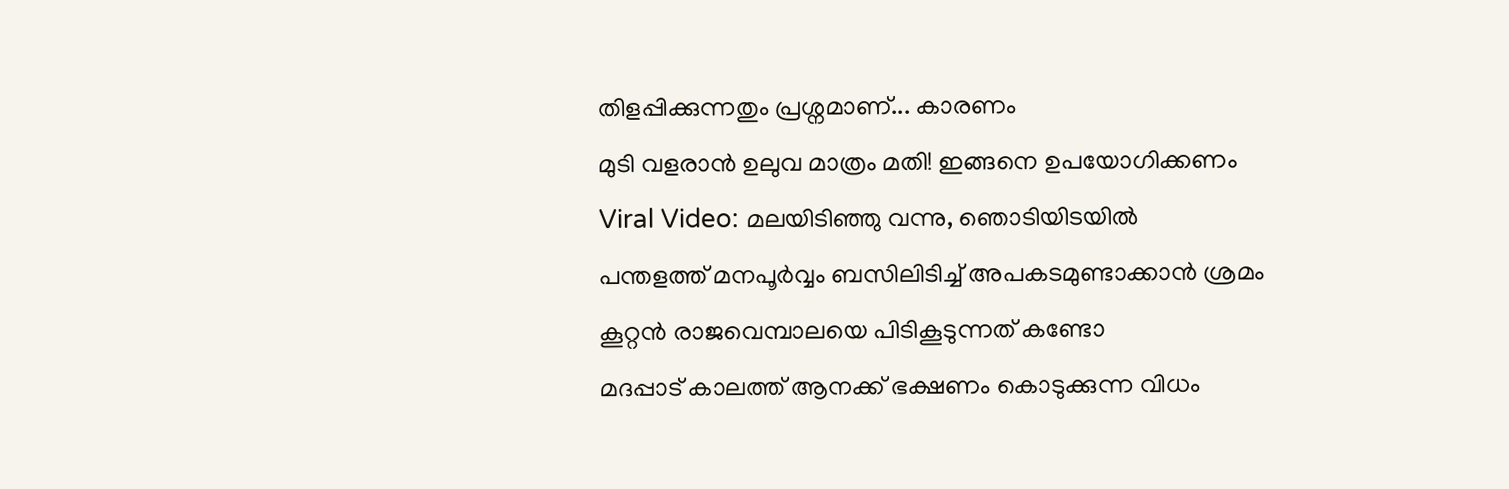തിളപ്പിക്കുന്നതും പ്രശ്നമാണ്... കാരണം
മുടി വളരാൻ ഉലുവ മാത്രം മതി! ഇങ്ങനെ ഉപയോഗിക്കണം
Viral Video: മലയിടിഞ്ഞു വന്നു, ഞൊടിയിടയിൽ
പന്തളത്ത് മനപൂർവ്വം ബസിലിടിച്ച് അപകടമുണ്ടാക്കാൻ ശ്രമം
കൂറ്റൻ രാജവെമ്പാലയെ പിടികൂടുന്നത് കണ്ടോ
മദപ്പാട് കാലത്ത് ആനക്ക് ഭക്ഷണം കൊടുക്കുന്ന വിധം